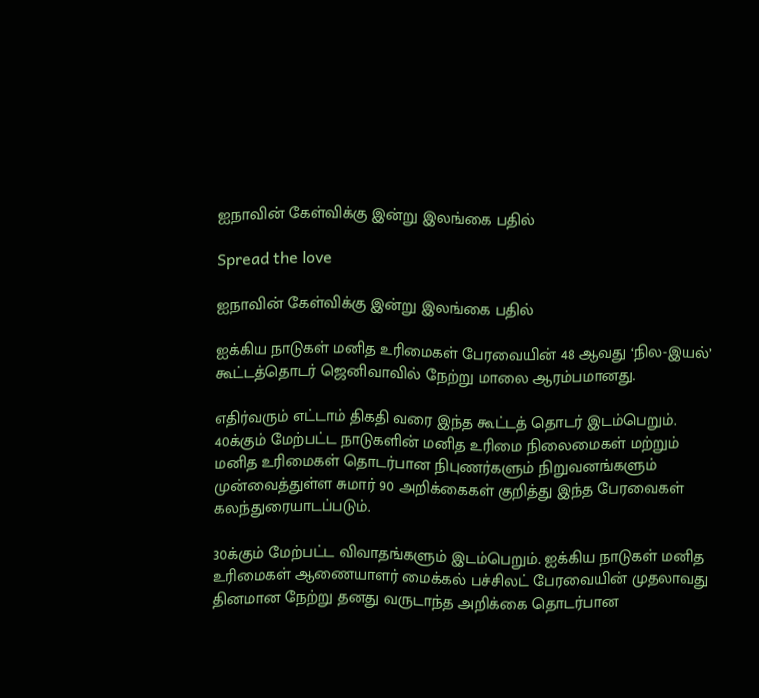ஐநாவின் கேள்விக்கு இன்று இலங்கை பதில்

Spread the love

ஐநாவின் கேள்விக்கு இன்று இலங்கை பதில்

ஐக்கிய நாடுகள் மனித உரிமைகள் பேரவையின் 48 ஆவது ‘நில-இயல்’ கூட்டத்தொடர் ஜெனிவாவில் நேற்று மாலை ஆரம்பமானது.

எதிர்வரும் எட்டாம் திகதி வரை இந்த கூட்டத் தொடர் இடம்பெறும். 40க்கும் மேற்பட்ட நாடுகளின் மனித உரிமை நிலைமைகள் மற்றும் மனித உரிமைகள் தொடர்பான நிபுணர்களும் நிறுவனங்களும் முன்வைத்துள்ள சுமார் 90 அறிக்கைகள் குறித்து இந்த பேரவைகள் கலந்துரையாடப்படும்.

30க்கும் மேற்பட்ட விவாதங்களும் இடம்பெறும். ஐக்கிய நாடுகள் மனித உரிமைகள் ஆணையாளர் மைக்கல் பச்சிலட் பேரவையின் முதலாவது தினமான நேற்று தனது வருடாந்த அறிக்கை தொடர்பான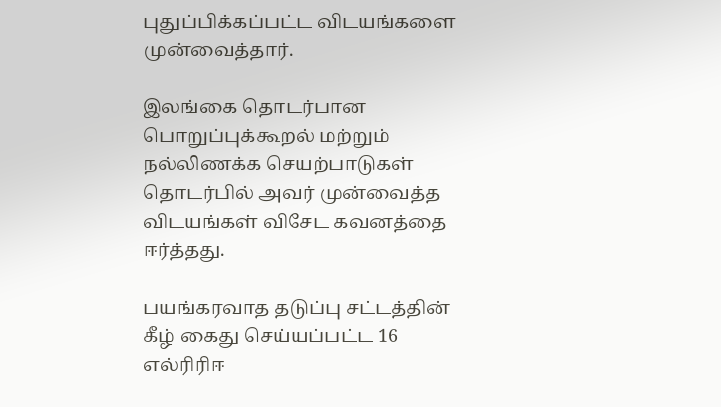புதுப்பிக்கப்பட்ட விடயங்களை முன்வைத்தார்.

இலங்கை தொடர்பான பொறுப்புக்கூறல் மற்றும் நல்லிணக்க செயற்பாடுகள் தொடர்பில் அவர் முன்வைத்த விடயங்கள் விசேட கவனத்தை ஈர்த்தது.

பயங்கரவாத தடுப்பு சட்டத்தின் கீழ் கைது செய்யப்பட்ட 16 எல்ரிரிஈ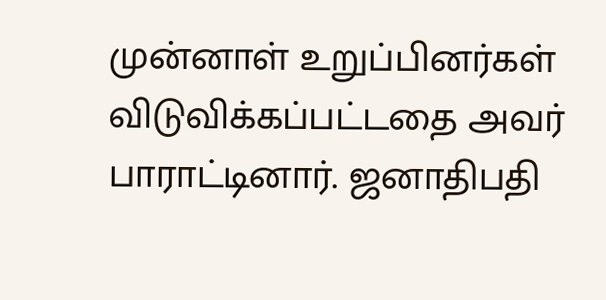முன்னாள் உறுப்பினர்கள் விடுவிக்கப்பட்டதை அவர் பாராட்டினார். ஜனாதிபதி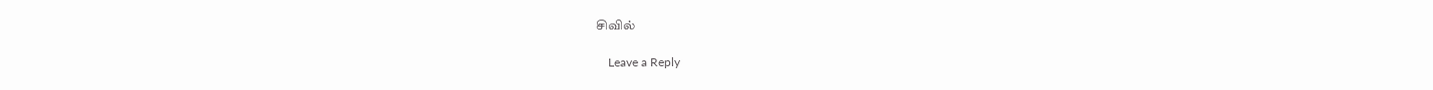சிவில்

    Leave a Reply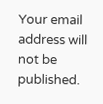Your email address will not be published.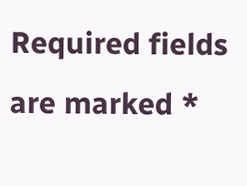Required fields are marked *